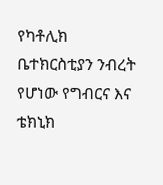የካቶሊክ ቤተክርስቲያን ንብረት የሆነው የግብርና እና ቴክኒክ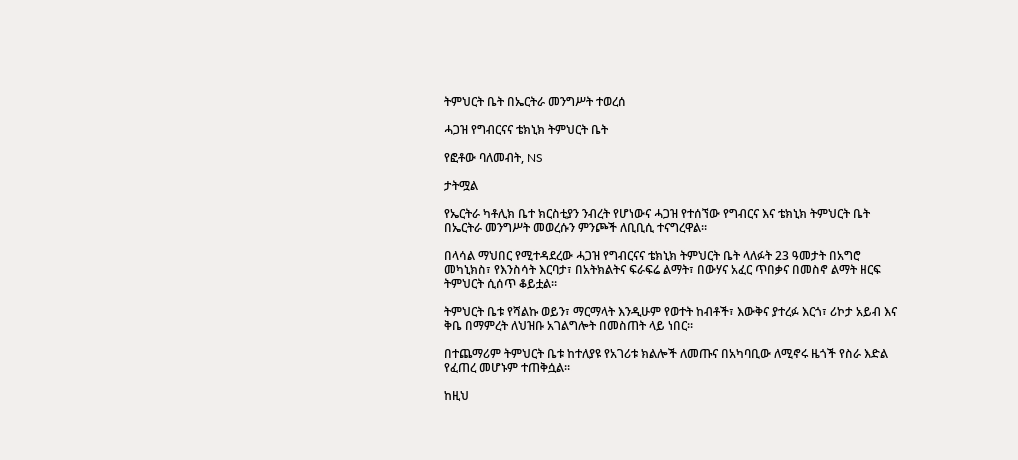ትምህርት ቤት በኤርትራ መንግሥት ተወረሰ

ሓጋዝ የግብርናና ቴክኒክ ትምህርት ቤት

የፎቶው ባለመብት, NS

ታትሟል

የኤርትራ ካቶሊክ ቤተ ክርስቲያን ንብረት የሆነውና ሓጋዝ የተሰኘው የግብርና እና ቴክኒክ ትምህርት ቤት በኤርትራ መንግሥት መወረሱን ምንጮች ለቢቢሲ ተናግረዋል።

በላሳል ማህበር የሚተዳደረው ሓጋዝ የግብርናና ቴክኒክ ትምህርት ቤት ላለፉት 23 ዓመታት በአግሮ መካኒክስ፣ የእንስሳት እርባታ፣ በአትክልትና ፍራፍሬ ልማት፣ በውሃና አፈር ጥበቃና በመስኖ ልማት ዘርፍ ትምህርት ሲሰጥ ቆይቷል።

ትምህርት ቤቱ የሻልኩ ወይን፣ ማርማላት እንዲሁም የወተት ከብቶች፣ እውቅና ያተረፉ እርጎ፣ ሪኮታ አይብ እና ቅቤ በማምረት ለህዝቡ አገልግሎት በመስጠት ላይ ነበር።

በተጨማሪም ትምህርት ቤቱ ከተለያዩ የአገሪቱ ክልሎች ለመጡና በአካባቢው ለሚኖሩ ዜጎች የስራ እድል የፈጠረ መሆኑም ተጠቅሷል።

ከዚህ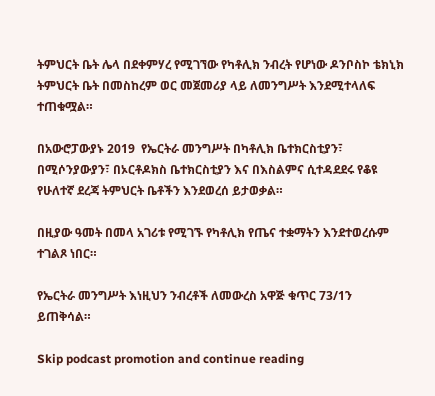ትምህርት ቤት ሌላ በደቀምሃረ የሚገኘው የካቶሊክ ንብረት የሆነው ዶንቦስኮ ቴክኒክ ትምህርት ቤት በመስከረም ወር መጀመሪያ ላይ ለመንግሥት እንደሚተላለፍ ተጠቁሟል።

በአውሮፓውያኑ 2019  የኤርትራ መንግሥት በካቶሊክ ቤተክርስቲያን፣ በሚሶንያውያን፣ በኦርቶዶክስ ቤተክርስቲያን እና በእስልምና ሲተዳደደሩ የቆዩ የሁለተኛ ደረጃ ትምህርት ቤቶችን እንደወረሰ ይታወቃል።

በዚያው ዓመት በመላ አገሪቱ የሚገኙ የካቶሊክ የጤና ተቋማትን እንደተወረሱም ተገልጾ ነበር።

የኤርትራ መንግሥት እነዚህን ንብረቶች ለመውረስ አዋጅ ቁጥር 73/1ን ይጠቅሳል።

Skip podcast promotion and continue reading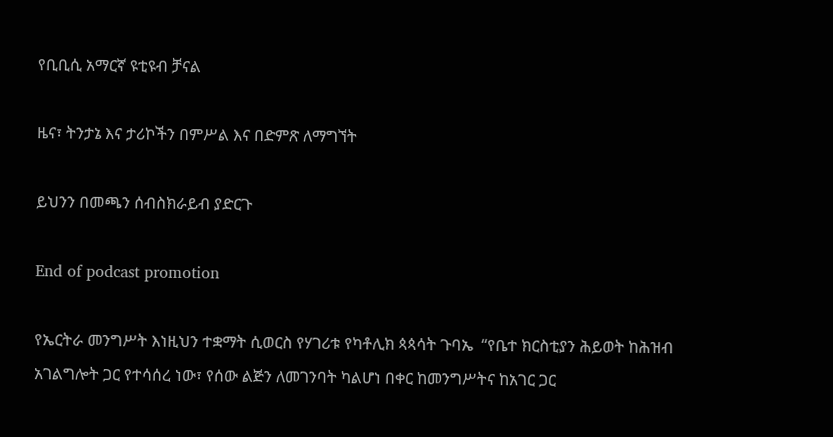የቢቢሲ አማርኛ ዩቲዩብ ቻናል

ዜና፣ ትንታኔ እና ታሪኮችን በምሥል እና በድምጽ ለማግኘት

ይህንን በመጫን ሰብስክራይብ ያድርጉ

End of podcast promotion

የኤርትራ መንግሥት እነዚህን ተቋማት ሲወርስ የሃገሪቱ የካቶሊክ ጳጳሳት ጉባኤ  “የቤተ ክርስቲያን ሕይወት ከሕዝብ አገልግሎት ጋር የተሳሰረ ነው፣ የሰው ልጅን ለመገንባት ካልሆነ በቀር ከመንግሥትና ከአገር ጋር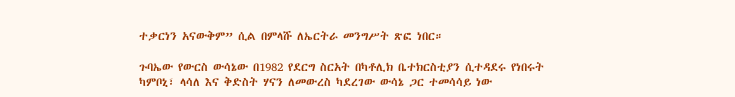ተቃርነን አናውቅም” ሲል በምላሹ ለኤርትራ መንግሥት ጽፎ ነበር።

ጉባኤው የውርስ ውሳኔው በ1982 የደርግ ስርአት በካቶሊክ ቤተክርስቲያን ሲተዳደሩ የነበሩት ካምቦኒ፣ ላሳለ እና ቅድስት ሃናን ለመውረስ ካደረገው ውሳኔ ጋር ተመሳሳይ ነው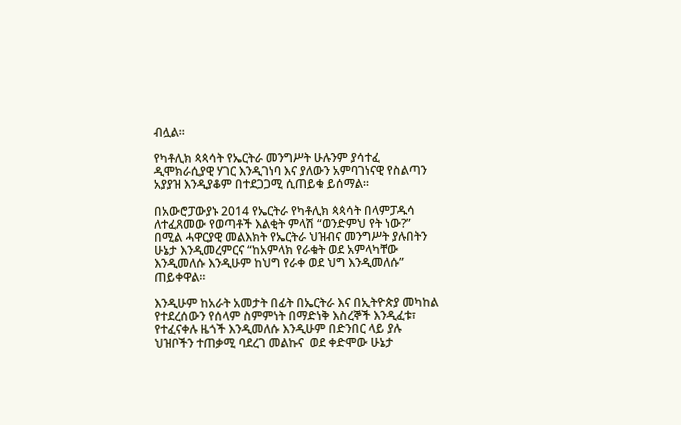ብሏል።

የካቶሊክ ጳጳሳት የኤርትራ መንግሥት ሁሉንም ያሳተፈ ዲሞክራሲያዊ ሃገር እንዲገነባ እና ያለውን አምባገነናዊ የስልጣን አያያዝ እንዲያቆም በተደጋጋሚ ሲጠይቁ ይሰማል።

በአውሮፓውያኑ 2014 የኤርትራ የካቶሊክ ጳጳሳት በላምፓዱሳ ለተፈጸመው የወጣቶች እልቂት ምላሽ “ወንድምህ የት ነው?” በሚል ሓዋርያዊ መልእክት የኤርትራ ህዝብና መንግሥት ያሉበትን ሁኔታ እንዲመረምርና “ከአምላክ የራቁት ወደ አምላካቸው እንዲመለሱ እንዲሁም ከህግ የራቀ ወደ ህግ እንዲመለሱ” ጠይቀዋል።

እንዲሁም ከአራት አመታት በፊት በኤርትራ እና በኢትዮጵያ መካከል የተደረሰውን የሰላም ስምምነት በማድነቅ እስረኞች እንዲፈቱ፣ የተፈናቀሉ ዜጎች እንዲመለሱ እንዲሁም በድንበር ላይ ያሉ ህዝቦችን ተጠቃሚ ባደረገ መልኩና  ወደ ቀድሞው ሁኔታ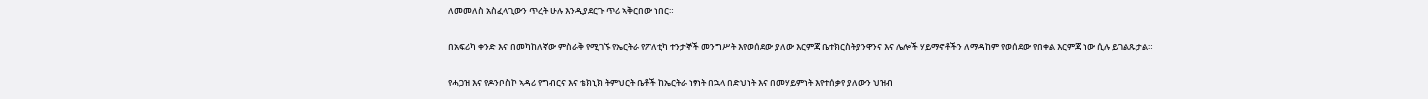ለመመለስ አስፈላጊውን ጥረት ሁሉ እንዲያደርጉ ጥሪ ኣቅርበው ነበር።

በአፍሪካ ቀንድ እና በመካከለኛው ምስራቅ የሚገኙ የኤርትራ የፖለቲካ ተንታኞች መንግሥት እየወሰደው ያለው እርምጃ ቤተክርስትያንዋንና እና ሌሎች ሃይማኖቶችን ለማዳከም የወሰደው የበቀል እርምጃ ነው ሲሉ ይገልጹታል።

የሓጋዝ እና የዶንቦስኮ ኣዳሪ የግብርና እና ቴክኒክ ትምህርት ቤቶች ከኤርትራ ነፃነት በኋላ በድህነት እና በመሃይምነት እየተሰቃየ ያለውን ህዝብ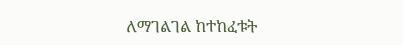ለማገልገል ከተከፈቱት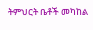ትምህርት ቤቶች መካከል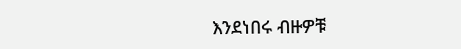እንደነበሩ ብዙዎቹ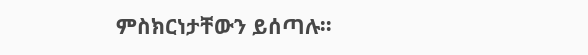ምስክርነታቸውን ይሰጣሉ።